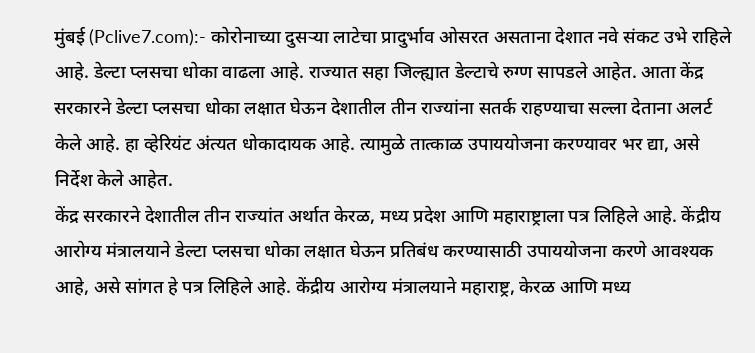मुंबई (Pclive7.com):- कोरोनाच्या दुसऱ्या लाटेचा प्रादुर्भाव ओसरत असताना देशात नवे संकट उभे राहिले आहे. डेल्टा प्लसचा धोका वाढला आहे. राज्यात सहा जिल्ह्यात डेल्टाचे रुग्ण सापडले आहेत. आता केंद्र सरकारने डेल्टा प्लसचा धोका लक्षात घेऊन देशातील तीन राज्यांना सतर्क राहण्याचा सल्ला देताना अलर्ट केले आहे. हा व्हेरियंट अंत्यत धोकादायक आहे. त्यामुळे तात्काळ उपाययोजना करण्यावर भर द्या, असे निर्देश केले आहेत.
केंद्र सरकारने देशातील तीन राज्यांत अर्थात केरळ, मध्य प्रदेश आणि महाराष्ट्राला पत्र लिहिले आहे. केंद्रीय आरोग्य मंत्रालयाने डेल्टा प्लसचा धोका लक्षात घेऊन प्रतिबंध करण्यासाठी उपाययोजना करणे आवश्यक आहे, असे सांगत हे पत्र लिहिले आहे. केंद्रीय आरोग्य मंत्रालयाने महाराष्ट्र, केरळ आणि मध्य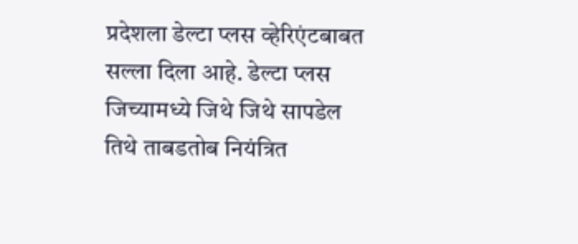प्रदेशला डेल्टा प्लस व्हेरिएंटबाबत सल्ला दिला आहे. डेल्टा प्लस जिच्यामध्ये जिथे जिथे सापडेल तिथे ताबडतोब नियंत्रित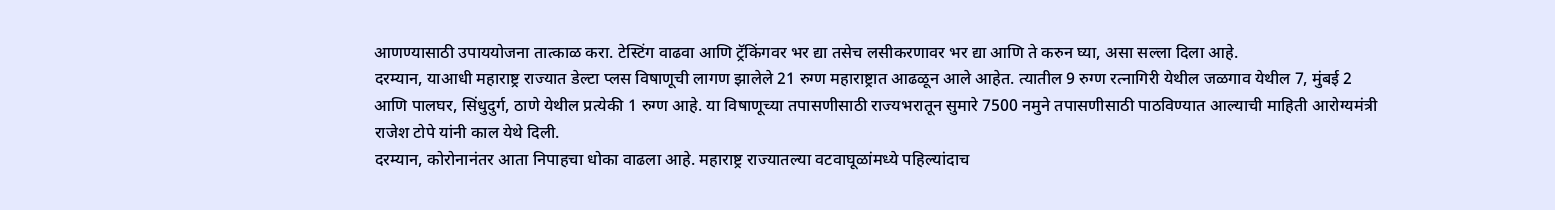आणण्यासाठी उपाययोजना तात्काळ करा. टेस्टिंग वाढवा आणि ट्रॅकिंगवर भर द्या तसेच लसीकरणावर भर द्या आणि ते करुन घ्या, असा सल्ला दिला आहे.
दरम्यान, याआधी महाराष्ट्र राज्यात डेल्टा प्लस विषाणूची लागण झालेले 21 रुग्ण महाराष्ट्रात आढळून आले आहेत. त्यातील 9 रुग्ण रत्नागिरी येथील जळगाव येथील 7, मुंबई 2 आणि पालघर, सिंधुदुर्ग, ठाणे येथील प्रत्येकी 1 रुग्ण आहे. या विषाणूच्या तपासणीसाठी राज्यभरातून सुमारे 7500 नमुने तपासणीसाठी पाठविण्यात आल्याची माहिती आरोग्यमंत्री राजेश टोपे यांनी काल येथे दिली.
दरम्यान, कोरोनानंतर आता निपाहचा धोका वाढला आहे. महाराष्ट्र राज्यातल्या वटवाघूळांमध्ये पहिल्यांदाच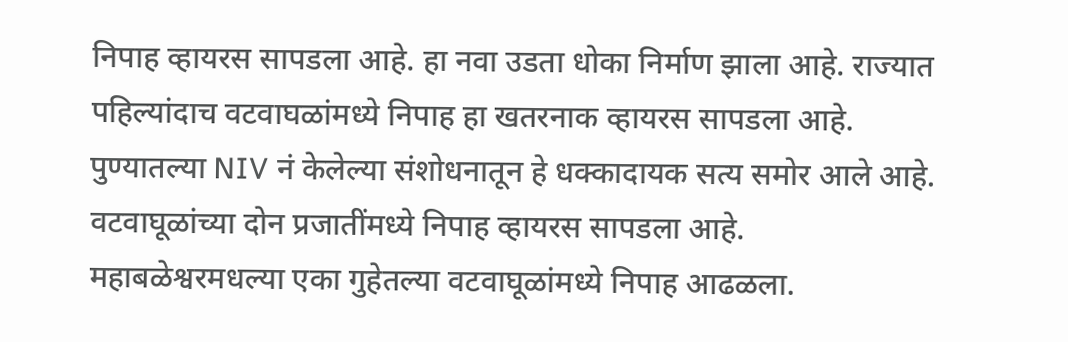निपाह व्हायरस सापडला आहे. हा नवा उडता धोका निर्माण झाला आहे. राज्यात पहिल्यांदाच वटवाघळांमध्ये निपाह हा खतरनाक व्हायरस सापडला आहे. पुण्यातल्या NIV नं केलेल्या संशोधनातून हे धक्कादायक सत्य समोर आले आहे. वटवाघूळांच्या दोन प्रजातींमध्ये निपाह व्हायरस सापडला आहे. महाबळेश्वरमधल्या एका गुहेतल्या वटवाघूळांमध्ये निपाह आढळला.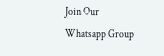Join Our Whatsapp Group